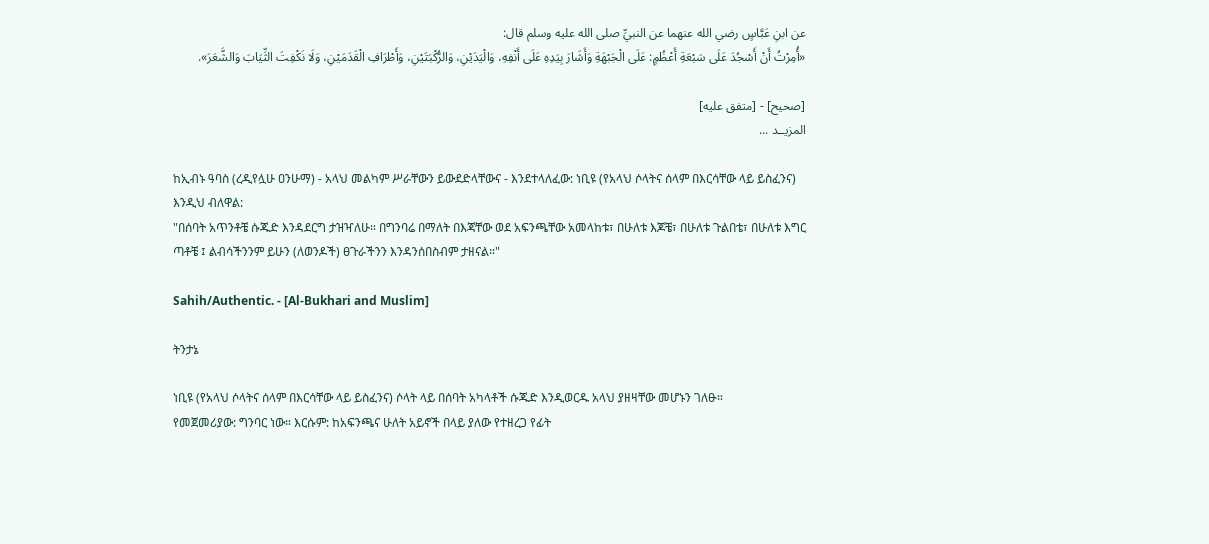عن ابنِ عَبَّاسٍ رضي الله عنهما عن النبيِّ صلى الله عليه وسلم قال:
«أُمِرْتُ أَنْ أَسْجُدَ عَلَى سَبْعَةِ أَعْظُمٍ: عَلَى الْجَبْهَةِ وَأَشَارَ بِيَدِهِ عَلَى أَنْفِهِ، وَالْيَدَيْنِ، وَالرُّكْبَتَيْنِ، وَأَطْرَافِ الْقَدَمَيْنِ، وَلَا نَكْفِتَ الثِّيَابَ وَالشَّعَرَ».

[صحيح] - [متفق عليه]
المزيــد ...

ከኢብኑ ዓባስ (ረዲየሏሁ ዐንሁማ) - አላህ መልካም ሥራቸውን ይውደድላቸውና - እንደተላለፈው: ነቢዩ (የአላህ ሶላትና ሰላም በእርሳቸው ላይ ይስፈንና) እንዲህ ብለዋል:
"በሰባት አጥንቶቼ ሱጁድ እንዳደርግ ታዝዣለሁ። በግንባሬ በማለት በእጃቸው ወደ አፍንጫቸው አመላከቱ፣ በሁለቱ እጆቼ፣ በሁለቱ ጉልበቴ፣ በሁለቱ እግር ጣቶቼ ፤ ልብሳችንንም ይሁን (ለወንዶች) ፀጉራችንን እንዳንሰበስብም ታዘናል።"

Sahih/Authentic. - [Al-Bukhari and Muslim]

ትንታኔ

ነቢዩ (የአላህ ሶላትና ሰላም በእርሳቸው ላይ ይስፈንና) ሶላት ላይ በሰባት አካላቶች ሱጁድ እንዲወርዱ አላህ ያዘዛቸው መሆኑን ገለፁ።
የመጀመሪያው: ግንባር ነው። እርሱም: ከአፍንጫና ሁለት አይኖች በላይ ያለው የተዘረጋ የፊት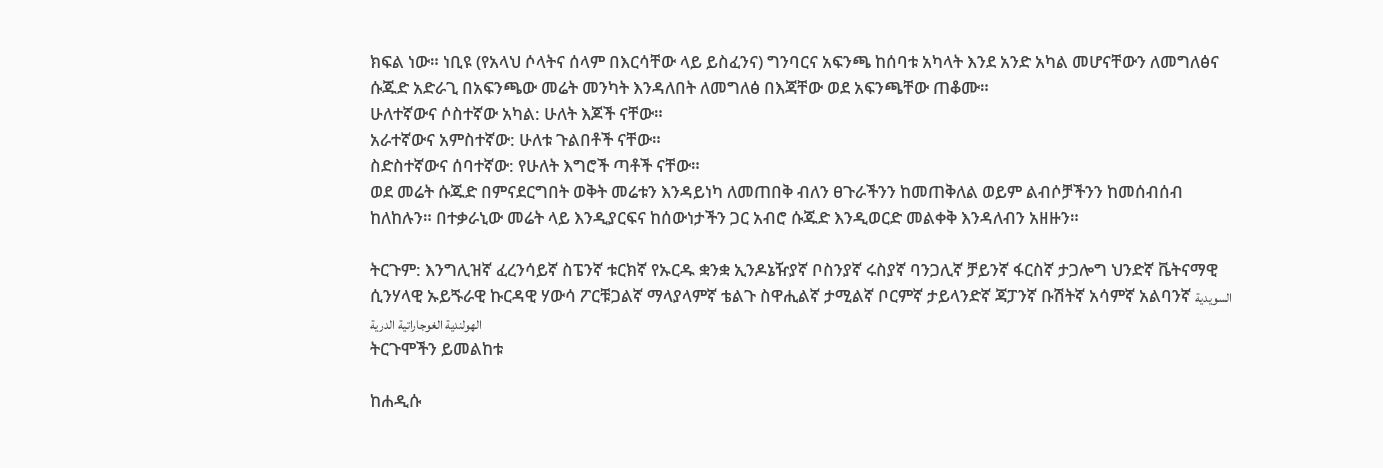ክፍል ነው። ነቢዩ (የአላህ ሶላትና ሰላም በእርሳቸው ላይ ይስፈንና) ግንባርና አፍንጫ ከሰባቱ አካላት እንደ አንድ አካል መሆናቸውን ለመግለፅና ሱጁድ አድራጊ በአፍንጫው መሬት መንካት እንዳለበት ለመግለፅ በእጃቸው ወደ አፍንጫቸው ጠቆሙ።
ሁለተኛውና ሶስተኛው አካል: ሁለት እጆች ናቸው።
አራተኛውና አምስተኛው: ሁለቱ ጉልበቶች ናቸው።
ስድስተኛውና ሰባተኛው: የሁለት እግሮች ጣቶች ናቸው።
ወደ መሬት ሱጁድ በምናደርግበት ወቅት መሬቱን እንዳይነካ ለመጠበቅ ብለን ፀጉራችንን ከመጠቅለል ወይም ልብሶቻችንን ከመሰብሰብ ከለከሉን። በተቃራኒው መሬት ላይ እንዲያርፍና ከሰውነታችን ጋር አብሮ ሱጁድ እንዲወርድ መልቀቅ እንዳለብን አዘዙን።

ትርጉም: እንግሊዝኛ ፈረንሳይኛ ስፔንኛ ቱርክኛ የኡርዱ ቋንቋ ኢንዶኔዥያኛ ቦስንያኛ ሩስያኛ ባንጋሊኛ ቻይንኛ ፋርስኛ ታጋሎግ ህንድኛ ቬትናማዊ ሲንሃላዊ ኡይጙራዊ ኩርዳዊ ሃውሳ ፖርቹጋልኛ ማላያላምኛ ቴልጉ ስዋሒልኛ ታሚልኛ ቦርምኛ ታይላንድኛ ጃፓንኛ ቡሽትኛ አሳምኛ አልባንኛ السويدية الهولندية الغوجاراتية الدرية
ትርጉሞችን ይመልከቱ

ከሐዲሱ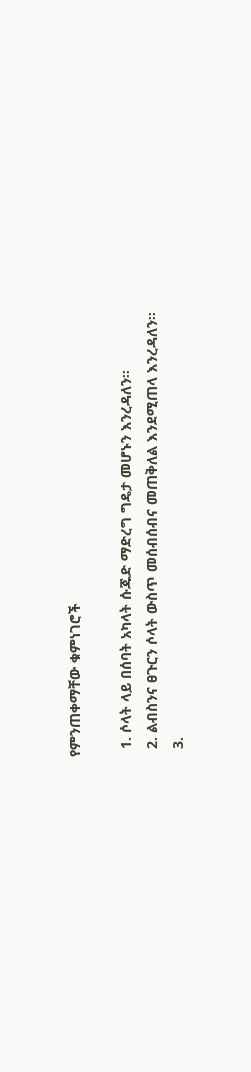የምንጠቀማቸው ቁምነገሮች

  1. ሶላት ላይ በሰባት አካላት ሱጁድ ማድረግ ግዴታ መሆኑን እንረዳለን።
  2. ልብስንና ፀጉርን ሶላት ውስጥ መሰብሰብና መጠቅለል እንደሚጠላ እንረዳለን።
  3.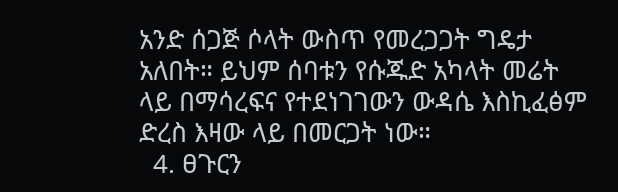አንድ ሰጋጅ ሶላት ውስጥ የመረጋጋት ግዴታ አለበት። ይህም ሰባቱን የሱጁድ አካላት መሬት ላይ በማሳረፍና የተደነገገውን ውዳሴ እስኪፈፅም ድረስ እዛው ላይ በመርጋት ነው።
  4. ፀጉርን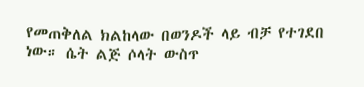የመጠቅለል ክልከላው በወንዶች ላይ ብቻ የተገደበ ነው። ሴት ልጅ ሶላት ውስጥ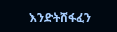እንድትሸፋፈን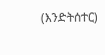(እንድትሰተር)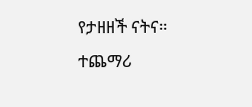የታዘዘች ናትና።
ተጨማሪ